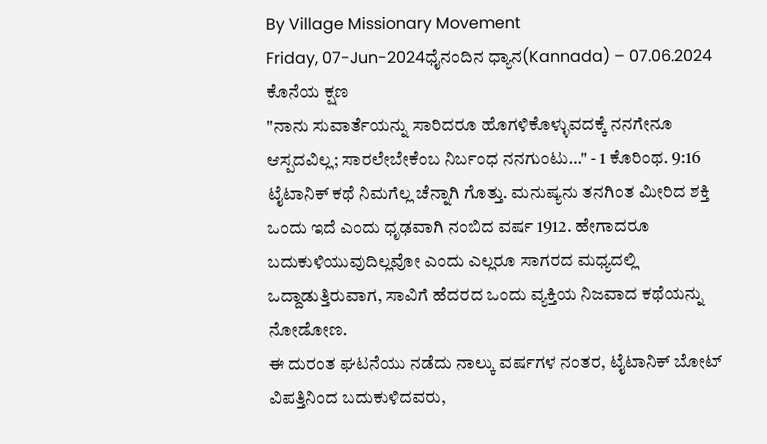By Village Missionary Movement
Friday, 07-Jun-2024ಧೈನಂದಿನ ಧ್ಯಾನ(Kannada) – 07.06.2024
ಕೊನೆಯ ಕ್ಷಣ
"ನಾನು ಸುವಾರ್ತೆಯನ್ನು ಸಾರಿದರೂ ಹೊಗಳಿಕೊಳ್ಳುವದಕ್ಕೆ ನನಗೇನೂ ಆಸ್ಪದವಿಲ್ಲ; ಸಾರಲೇಬೇಕೆಂಬ ನಿರ್ಬಂಧ ನನಗುಂಟು…" - 1 ಕೊರಿಂಥ. 9:16
ಟೈಟಾನಿಕ್ ಕಥೆ ನಿಮಗೆಲ್ಲ ಚೆನ್ನಾಗಿ ಗೊತ್ತು. ಮನುಷ್ಯನು ತನಗಿಂತ ಮೀರಿದ ಶಕ್ತಿ ಒಂದು ಇದೆ ಎಂದು ಧೃಢವಾಗಿ ನಂಬಿದ ವರ್ಷ 1912. ಹೇಗಾದರೂ ಬದುಕುಳಿಯುವುದಿಲ್ಲವೋ ಎಂದು ಎಲ್ಲರೂ ಸಾಗರದ ಮಧ್ಯದಲ್ಲಿ ಒದ್ದಾಡುತ್ತಿರುವಾಗ, ಸಾವಿಗೆ ಹೆದರದ ಒಂದು ವ್ಯಕ್ತಿಯ ನಿಜವಾದ ಕಥೆಯನ್ನು ನೋಡೋಣ.
ಈ ದುರಂತ ಘಟನೆಯು ನಡೆದು ನಾಲ್ಕು ವರ್ಷಗಳ ನಂತರ, ಟೈಟಾನಿಕ್ ಬೋಟ್ ವಿಪತ್ತಿನಿಂದ ಬದುಕುಳಿದವರು,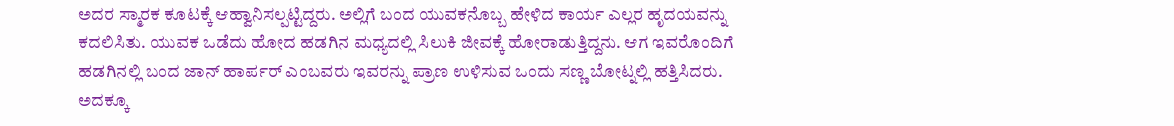ಅದರ ಸ್ಮಾರಕ ಕೂಟಕ್ಕೆ ಆಹ್ವಾನಿಸಲ್ಪಟ್ಟಿದ್ದರು. ಅಲ್ಲಿಗೆ ಬಂದ ಯುವಕನೊಬ್ಬ ಹೇಳಿದ ಕಾರ್ಯ ಎಲ್ಲರ ಹೃದಯವನ್ನು ಕದಲಿಸಿತು. ಯುವಕ ಒಡೆದು ಹೋದ ಹಡಗಿನ ಮಧ್ಯದಲ್ಲಿ ಸಿಲುಕಿ ಜೀವಕ್ಕೆ ಹೋರಾಡುತ್ತಿದ್ದನು. ಆಗ ಇವರೊಂದಿಗೆ ಹಡಗಿನಲ್ಲಿ ಬಂದ ಜಾನ್ ಹಾರ್ಪರ್ ಎಂಬವರು ಇವರನ್ನು ಪ್ರಾಣ ಉಳಿಸುವ ಒಂದು ಸಣ್ಣ ಬೋಟ್ನಲ್ಲಿ ಹತ್ತಿಸಿದರು. ಅದಕ್ಕೂ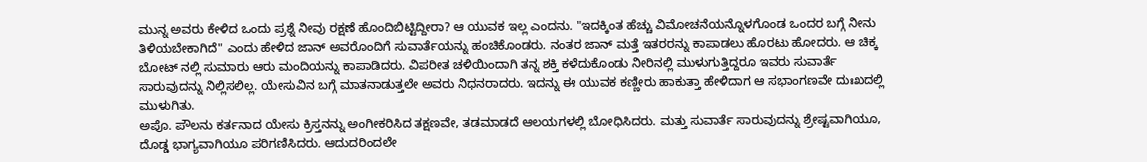ಮುನ್ನ ಅವರು ಕೇಳಿದ ಒಂದು ಪ್ರಶ್ನೆ ನೀವು ರಕ್ಷಣೆ ಹೊಂದಿಬಿಟ್ಟಿದ್ದೀರಾ? ಆ ಯುವಕ ಇಲ್ಲ ಎಂದನು. "ಇದಕ್ಕಿಂತ ಹೆಚ್ಚು ವಿಮೋಚನೆಯನ್ನೊಳಗೊಂಡ ಒಂದರ ಬಗ್ಗೆ ನೀನು ತಿಳಿಯಬೇಕಾಗಿದೆ" ಎಂದು ಹೇಳಿದ ಜಾನ್ ಅವರೊಂದಿಗೆ ಸುವಾರ್ತೆಯನ್ನು ಹಂಚಿಕೊಂಡರು. ನಂತರ ಜಾನ್ ಮತ್ತೆ ಇತರರನ್ನು ಕಾಪಾಡಲು ಹೊರಟು ಹೋದರು. ಆ ಚಿಕ್ಕ ಬೋಟ್ ನಲ್ಲಿ ಸುಮಾರು ಆರು ಮಂದಿಯನ್ನು ಕಾಪಾಡಿದರು. ವಿಪರೀತ ಚಳಿಯಿಂದಾಗಿ ತನ್ನ ಶಕ್ತಿ ಕಳೆದುಕೊಂಡು ನೀರಿನಲ್ಲಿ ಮುಳುಗುತ್ತಿದ್ದರೂ ಇವರು ಸುವಾರ್ತೆ ಸಾರುವುದನ್ನು ನಿಲ್ಲಿಸಲಿಲ್ಲ. ಯೇಸುವಿನ ಬಗ್ಗೆ ಮಾತನಾಡುತ್ತಲೇ ಅವರು ನಿಧನರಾದರು. ಇದನ್ನು ಈ ಯುವಕ ಕಣ್ಣೀರು ಹಾಕುತ್ತಾ ಹೇಳಿದಾಗ ಆ ಸಭಾಂಗಣವೇ ದುಃಖದಲ್ಲಿ ಮುಳುಗಿತು.
ಅಪೊ. ಪೌಲನು ಕರ್ತನಾದ ಯೇಸು ಕ್ರಿಸ್ತನನ್ನು ಅಂಗೀಕರಿಸಿದ ತಕ್ಷಣವೇ, ತಡಮಾಡದೆ ಆಲಯಗಳಲ್ಲಿ ಬೋಧಿಸಿದರು. ಮತ್ತು ಸುವಾರ್ತೆ ಸಾರುವುದನ್ನು ಶ್ರೇಷ್ಟವಾಗಿಯೂ, ದೊಡ್ಡ ಭಾಗ್ಯವಾಗಿಯೂ ಪರಿಗಣಿಸಿದರು. ಆದುದರಿಂದಲೇ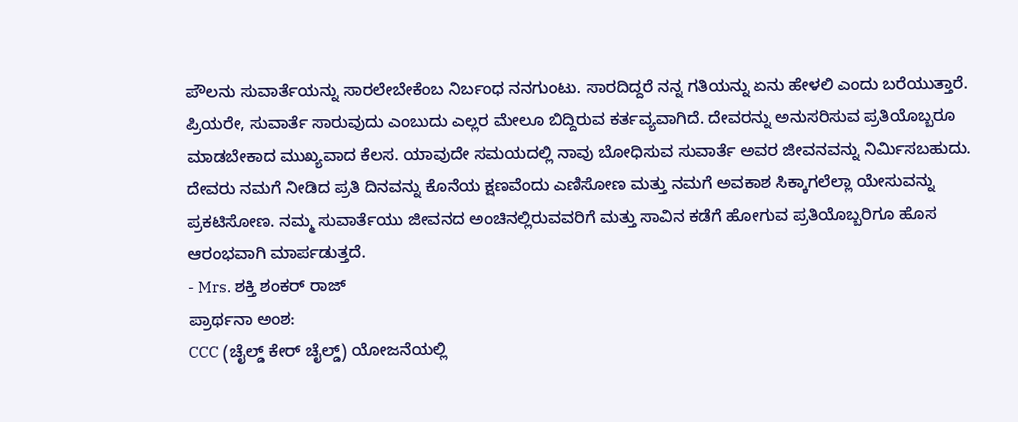ಪೌಲನು ಸುವಾರ್ತೆಯನ್ನು ಸಾರಲೇಬೇಕೆಂಬ ನಿರ್ಬಂಧ ನನಗುಂಟು. ಸಾರದಿದ್ದರೆ ನನ್ನ ಗತಿಯನ್ನು ಏನು ಹೇಳಲಿ ಎಂದು ಬರೆಯುತ್ತಾರೆ.
ಪ್ರಿಯರೇ, ಸುವಾರ್ತೆ ಸಾರುವುದು ಎಂಬುದು ಎಲ್ಲರ ಮೇಲೂ ಬಿದ್ದಿರುವ ಕರ್ತವ್ಯವಾಗಿದೆ. ದೇವರನ್ನು ಅನುಸರಿಸುವ ಪ್ರತಿಯೊಬ್ಬರೂ ಮಾಡಬೇಕಾದ ಮುಖ್ಯವಾದ ಕೆಲಸ. ಯಾವುದೇ ಸಮಯದಲ್ಲಿ ನಾವು ಬೋಧಿಸುವ ಸುವಾರ್ತೆ ಅವರ ಜೀವನವನ್ನು ನಿರ್ಮಿಸಬಹುದು. ದೇವರು ನಮಗೆ ನೀಡಿದ ಪ್ರತಿ ದಿನವನ್ನು ಕೊನೆಯ ಕ್ಷಣವೆಂದು ಎಣಿಸೋಣ ಮತ್ತು ನಮಗೆ ಅವಕಾಶ ಸಿಕ್ಕಾಗಲೆಲ್ಲಾ ಯೇಸುವನ್ನು ಪ್ರಕಟಿಸೋಣ. ನಮ್ಮ ಸುವಾರ್ತೆಯು ಜೀವನದ ಅಂಚಿನಲ್ಲಿರುವವರಿಗೆ ಮತ್ತು ಸಾವಿನ ಕಡೆಗೆ ಹೋಗುವ ಪ್ರತಿಯೊಬ್ಬರಿಗೂ ಹೊಸ ಆರಂಭವಾಗಿ ಮಾರ್ಪಡುತ್ತದೆ.
- Mrs. ಶಕ್ತಿ ಶಂಕರ್ ರಾಜ್
ಪ್ರಾರ್ಥನಾ ಅಂಶ:
CCC (ಚೈಲ್ಡ್ ಕೇರ್ ಚೈಲ್ಡ್) ಯೋಜನೆಯಲ್ಲಿ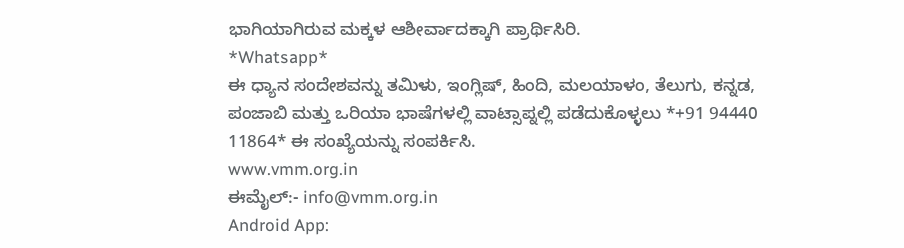ಭಾಗಿಯಾಗಿರುವ ಮಕ್ಕಳ ಆಶೀರ್ವಾದಕ್ಕಾಗಿ ಪ್ರಾರ್ಥಿಸಿರಿ.
*Whatsapp*
ಈ ಧ್ಯಾನ ಸಂದೇಶವನ್ನು ತಮಿಳು, ಇಂಗ್ಲಿಷ್, ಹಿಂದಿ, ಮಲಯಾಳಂ, ತೆಲುಗು, ಕನ್ನಡ, ಪಂಜಾಬಿ ಮತ್ತು ಒರಿಯಾ ಭಾಷೆಗಳಲ್ಲಿ ವಾಟ್ಸಾಪ್ನಲ್ಲಿ ಪಡೆದುಕೊಳ್ಳಲು *+91 94440 11864* ಈ ಸಂಖ್ಯೆಯನ್ನು ಸಂಪರ್ಕಿಸಿ.
www.vmm.org.in
ಈಮೈಲ್:- info@vmm.org.in
Android App: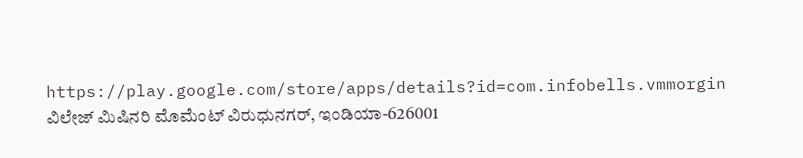https://play.google.com/store/apps/details?id=com.infobells.vmmorgin
ವಿಲೇಜ್ ಮಿಷಿನರಿ ಮೊಮೆಂಟ್ ವಿರುಧುನಗರ್, ಇಂಡಿಯಾ-626001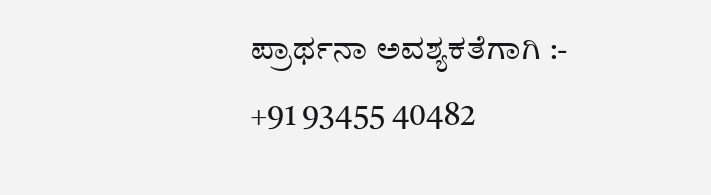ಪ್ರಾರ್ಥನಾ ಅವಶ್ಯಕತೆಗಾಗಿ :- +91 93455 40482